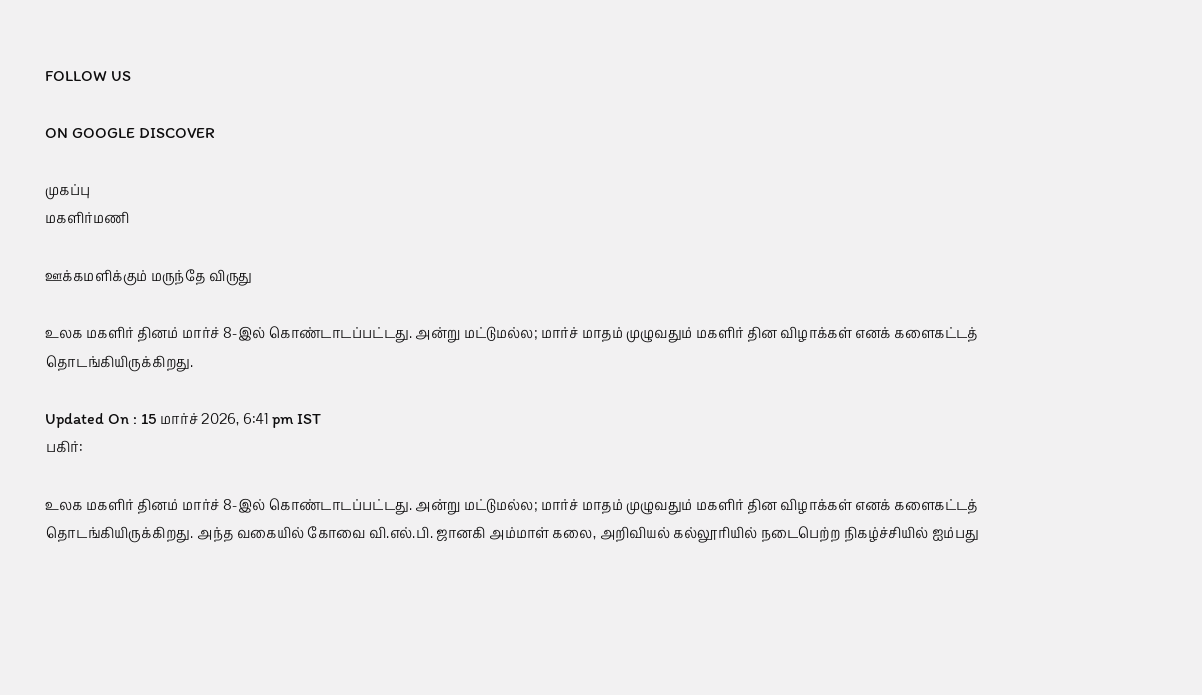FOLLOW US

ON GOOGLE DISCOVER

முகப்பு
மகளிர்மணி

ஊக்கமளிக்கும் மருந்தே விருது

உலக மகளிர் தினம் மார்ச் 8-இல் கொண்டாடப்பட்டது. அன்று மட்டுமல்ல; மார்ச் மாதம் முழுவதும் மகளிர் தின விழாக்கள் எனக் களைகட்டத் தொடங்கியிருக்கிறது.

Updated On : 15 மார்ச் 2026, 6:41 pm IST
பகிர்:

உலக மகளிர் தினம் மார்ச் 8-இல் கொண்டாடப்பட்டது. அன்று மட்டுமல்ல; மார்ச் மாதம் முழுவதும் மகளிர் தின விழாக்கள் எனக் களைகட்டத் தொடங்கியிருக்கிறது. அந்த வகையில் கோவை வி.எல்.பி. ஜானகி அம்மாள் கலை, அறிவியல் கல்லூரியில் நடைபெற்ற நிகழ்ச்சியில் ஐம்பது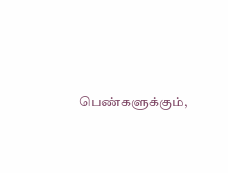பெண்களுக்கும்,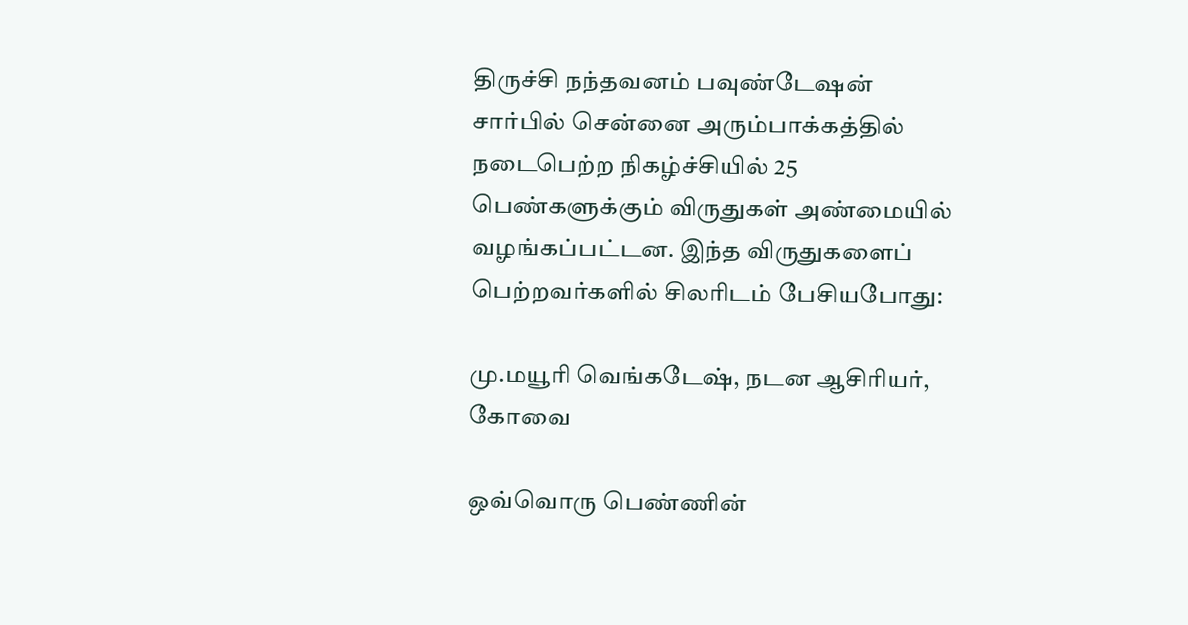திருச்சி நந்தவனம் பவுண்டேஷன் சார்பில் சென்னை அரும்பாக்கத்தில் நடைபெற்ற நிகழ்ச்சியில் 25 பெண்களுக்கும் விருதுகள் அண்மையில் வழங்கப்பட்டன. இந்த விருதுகளைப் பெற்றவர்களில் சிலரிடம் பேசியபோது:

மு.மயூரி வெங்கடேஷ், நடன ஆசிரியர், கோவை

ஒவ்வொரு பெண்ணின்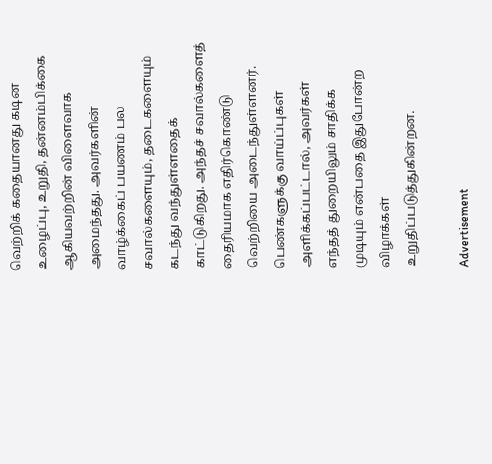வெற்றிக் கதையானது கடின உழைப்பு, உறுதி, தன்னம்பிக்கை ஆகியவற்றின் விளைவாக அமைந்தது. அவர்களின் வாழ்க்கைப் பயணம் பல சவால்களையும், தடைகளையும் கடந்து வந்துள்ளதைக் காட்டுகிறது. அந்தச் சவால்களைத் தைரியமாக எதிர்கொண்டு வெற்றியை அடைந்துள்ளனர். பெண்களுக்கு வாய்ப்புகள் அளிக்கப்பட்டால், அவர்கள் எந்தத் துறையிலும் சாதிக்க முடியும் என்பதை இதுபோன்ற விழாக்கள் உறுதிப்படுத்துகின்றன.

Advertisement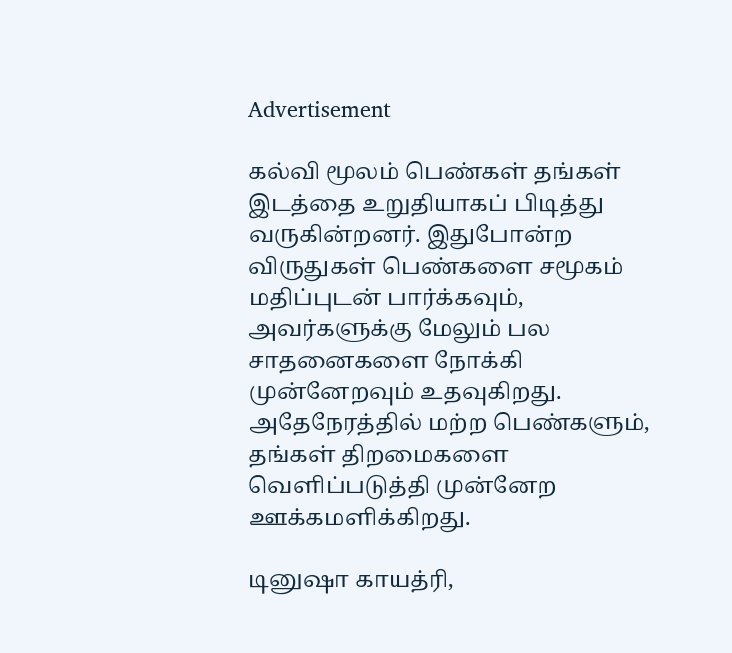Advertisement

கல்வி மூலம் பெண்கள் தங்கள் இடத்தை உறுதியாகப் பிடித்து வருகின்றனர். இதுபோன்ற விருதுகள் பெண்களை சமூகம் மதிப்புடன் பார்க்கவும், அவர்களுக்கு மேலும் பல சாதனைகளை நோக்கி முன்னேறவும் உதவுகிறது. அதேநேரத்தில் மற்ற பெண்களும், தங்கள் திறமைகளை வெளிப்படுத்தி முன்னேற ஊக்கமளிக்கிறது.

டினுஷா காயத்ரி,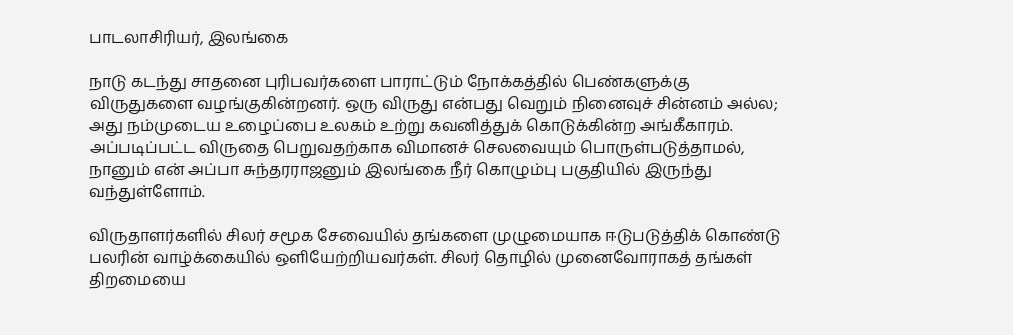பாடலாசிரியர், இலங்கை

நாடு கடந்து சாதனை புரிபவர்களை பாராட்டும் நோக்கத்தில் பெண்களுக்கு விருதுகளை வழங்குகின்றனர். ஒரு விருது என்பது வெறும் நினைவுச் சின்னம் அல்ல; அது நம்முடைய உழைப்பை உலகம் உற்று கவனித்துக் கொடுக்கின்ற அங்கீகாரம். அப்படிப்பட்ட விருதை பெறுவதற்காக விமானச் செலவையும் பொருள்படுத்தாமல், நானும் என் அப்பா சுந்தரராஜனும் இலங்கை நீர் கொழும்பு பகுதியில் இருந்து வந்துள்ளோம்.

விருதாளர்களில் சிலர் சமூக சேவையில் தங்களை முழுமையாக ஈடுபடுத்திக் கொண்டு பலரின் வாழ்க்கையில் ஒளியேற்றியவர்கள். சிலர் தொழில் முனைவோராகத் தங்கள் திறமையை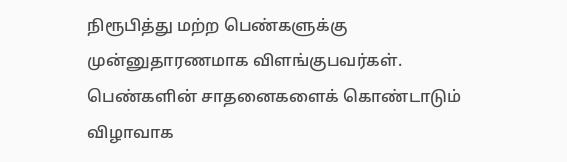நிரூபித்து மற்ற பெண்களுக்கு முன்னுதாரணமாக விளங்குபவர்கள். பெண்களின் சாதனைகளைக் கொண்டாடும் விழாவாக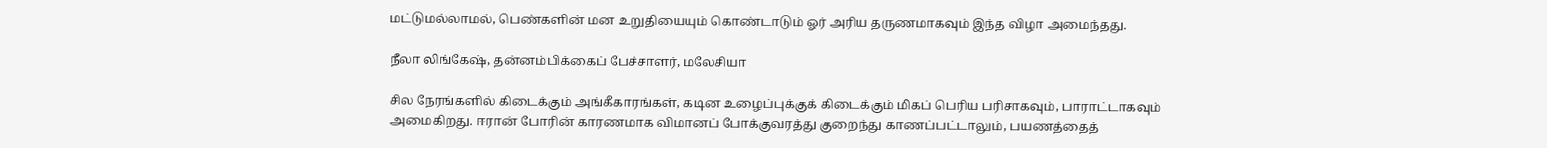மட்டுமல்லாமல், பெண்களின் மன உறுதியையும் கொண்டாடும் ஓர் அரிய தருணமாகவும் இந்த விழா அமைந்தது.

நீலா லிங்கேஷ், தன்னம்பிக்கைப் பேச்சாளர், மலேசியா

சில நேரங்களில் கிடைக்கும் அங்கீகாரங்கள், கடின உழைப்புக்குக் கிடைக்கும் மிகப் பெரிய பரிசாகவும், பாராட்டாகவும் அமைகிறது. ஈரான் போரின் காரணமாக விமானப் போக்குவரத்து குறைந்து காணப்பட்டாலும், பயணத்தைத்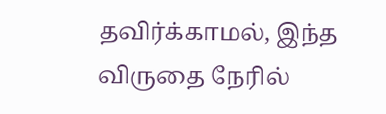தவிர்க்காமல், இந்த விருதை நேரில்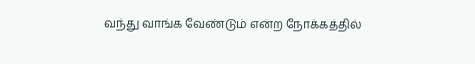வந்து வாங்க வேண்டும் என்ற நோக்கத்தில்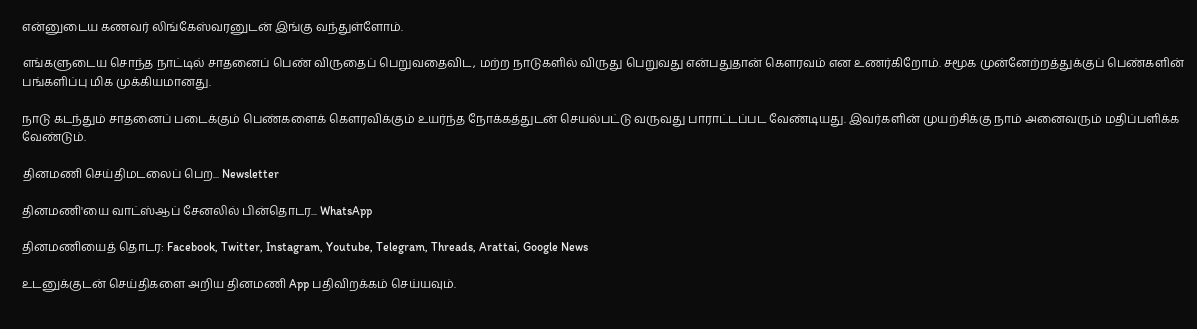என்னுடைய கணவர் லிங்கேஸ்வரனுடன் இங்கு வந்துள்ளோம்.

எங்களுடைய சொந்த நாட்டில் சாதனைப் பெண் விருதைப் பெறுவதைவிட, மற்ற நாடுகளில் விருது பெறுவது என்பதுதான் கெளரவம் என உணர்கிறோம். சமூக முன்னேற்றத்துக்குப் பெண்களின் பங்களிப்பு மிக முக்கியமானது.

நாடு கடந்தும் சாதனைப் படைக்கும் பெண்களைக் கெளரவிக்கும் உயர்ந்த நோக்கத்துடன் செயல்பட்டு வருவது பாராட்டப்பட வேண்டியது. இவர்களின் முயற்சிக்கு நாம் அனைவரும் மதிப்பளிக்க வேண்டும்.

தினமணி செய்திமடலைப் பெற... Newsletter

தினமணி'யை வாட்ஸ்ஆப் சேனலில் பின்தொடர... WhatsApp

தினமணியைத் தொடர: Facebook, Twitter, Instagram, Youtube, Telegram, Threads, Arattai, Google News

உடனுக்குடன் செய்திகளை அறிய தினமணி App பதிவிறக்கம் செய்யவும்.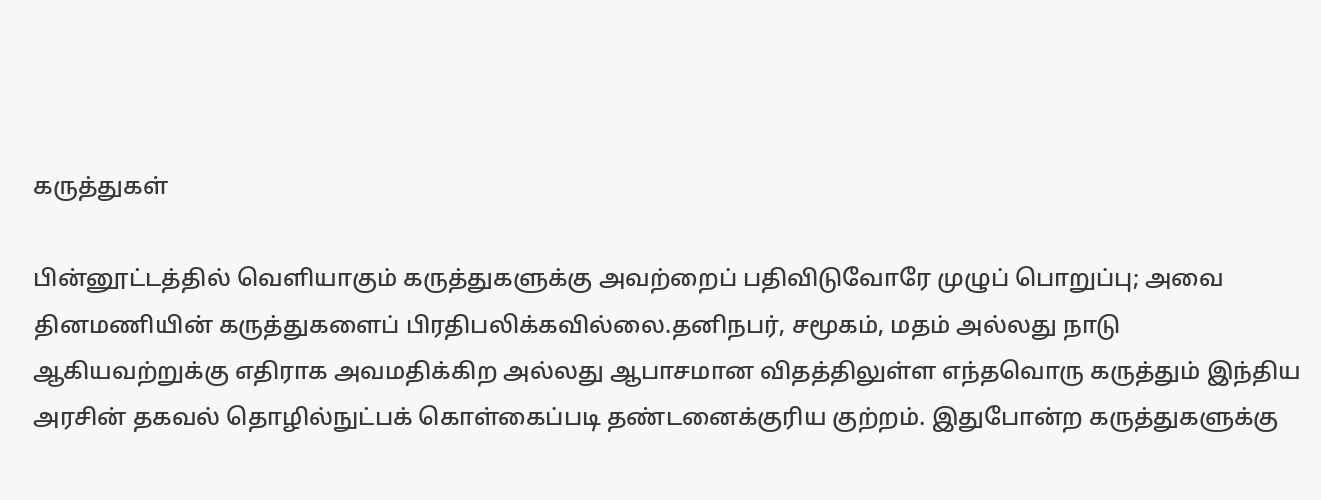கருத்துகள்

பின்னூட்டத்தில் வெளியாகும் கருத்துகளுக்கு அவற்றைப் பதிவிடுவோரே முழுப் பொறுப்பு; அவை தினமணியின் கருத்துகளைப் பிரதிபலிக்கவில்லை.தனிநபர், சமூகம், மதம் அல்லது நாடு ஆகியவற்றுக்கு எதிராக அவமதிக்கிற அல்லது ஆபாசமான விதத்திலுள்ள எந்தவொரு கருத்தும் இந்திய அரசின் தகவல் தொழில்நுட்பக் கொள்கைப்படி தண்டனைக்குரிய குற்றம். இதுபோன்ற கருத்துகளுக்கு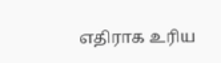எதிராக உரிய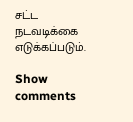சட்ட நடவடிக்கை எடுக்கப்படும்.

Show comments